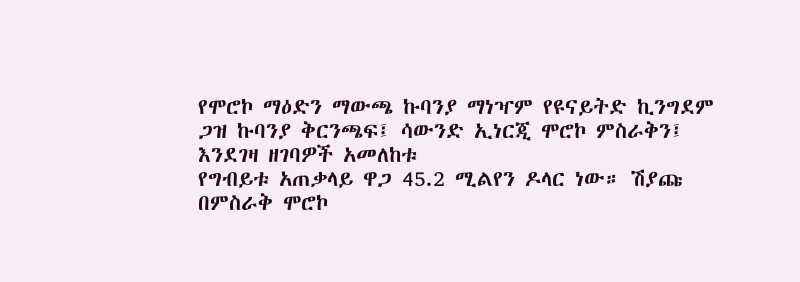የሞሮኮ ማዕድን ማውጫ ኩባንያ ማነዣም የዩናይትድ ኪንግደም ጋዝ ኩባንያ ቅርንጫፍ፤ ሳውንድ ኢነርጂ ሞሮኮ ምስራቅን፤ እንደገዛ ዘገባዎች አመለከቱ
የግብይቱ አጠቃላይ ዋጋ 45.2 ሚልየን ዶላር ነው። ሽያጩ በምስራቅ ሞሮኮ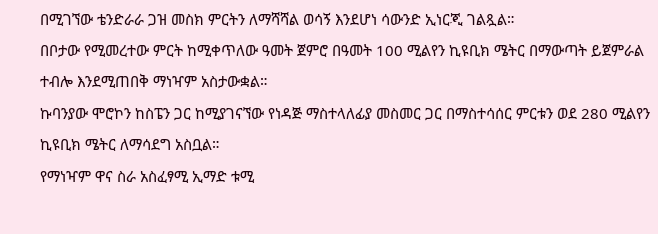በሚገኘው ቴንድራራ ጋዝ መስክ ምርትን ለማሻሻል ወሳኝ እንደሆነ ሳውንድ ኢነርጂ ገልጿል።
በቦታው የሚመረተው ምርት ከሚቀጥለው ዓመት ጀምሮ በዓመት 100 ሚልየን ኪዩቢክ ሜትር በማውጣት ይጀምራል ተብሎ እንደሚጠበቅ ማነዣም አስታውቋል።
ኩባንያው ሞሮኮን ከስፔን ጋር ከሚያገናኘው የነዳጅ ማስተላለፊያ መስመር ጋር በማስተሳሰር ምርቱን ወደ 280 ሚልየን ኪዩቢክ ሜትር ለማሳደግ አስቧል።
የማነዣም ዋና ስራ አስፈፃሚ ኢማድ ቱሚ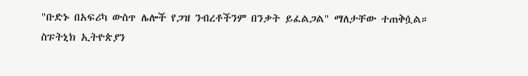"ቡድኑ በአፍሪካ ውስጥ ሌሎች የጋዝ ንብረቶችንም በንቃት ይፈልጋል" ማለታቸው ተጠቅሷል።
ስፑትኒክ ኢትዮጵያን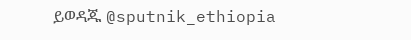ይወዳጁ @sputnik_ethiopia